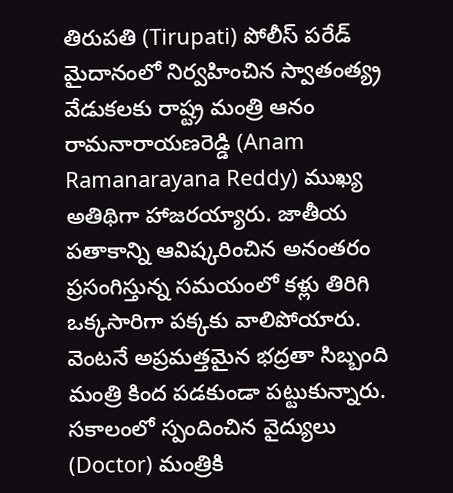తిరుపతి (Tirupati) పోలీస్ పరేడ్ మైదానంలో నిర్వహించిన స్వాతంత్య్ర వేడుకలకు రాష్ట్ర మంత్రి ఆనం రామనారాయణరెడ్డి (Anam Ramanarayana Reddy) ముఖ్య అతిథిగా హాజరయ్యారు. జాతీయ పతాకాన్ని ఆవిష్కరించిన అనంతరం ప్రసంగిస్తున్న సమయంలో కళ్లు తిరిగి ఒక్కసారిగా పక్కకు వాలిపోయారు. వెంటనే అప్రమత్తమైన భద్రతా సిబ్బంది మంత్రి కింద పడకుండా పట్టుకున్నారు. సకాలంలో స్పందించిన వైద్యులు (Doctor) మంత్రికి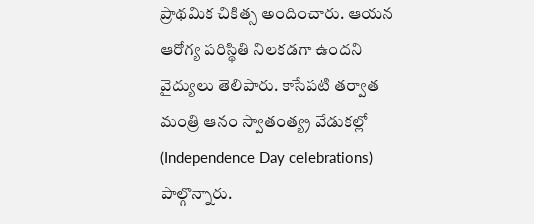ప్రాథమిక చికిత్స అందించారు. ఆయన ఆరోగ్య పరిస్థితి నిలకడగా ఉందని వైద్యులు తెలిపారు. కాసేపటి తర్వాత మంత్రి ఆనం స్వాతంత్య్ర వేడుకల్లో (Independence Day celebrations) పాల్గొన్నారు.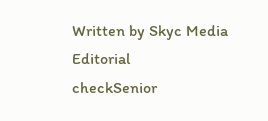Written by Skyc Media Editorial
checkSenior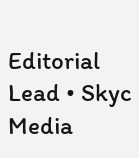Editorial Lead • Skyc Media